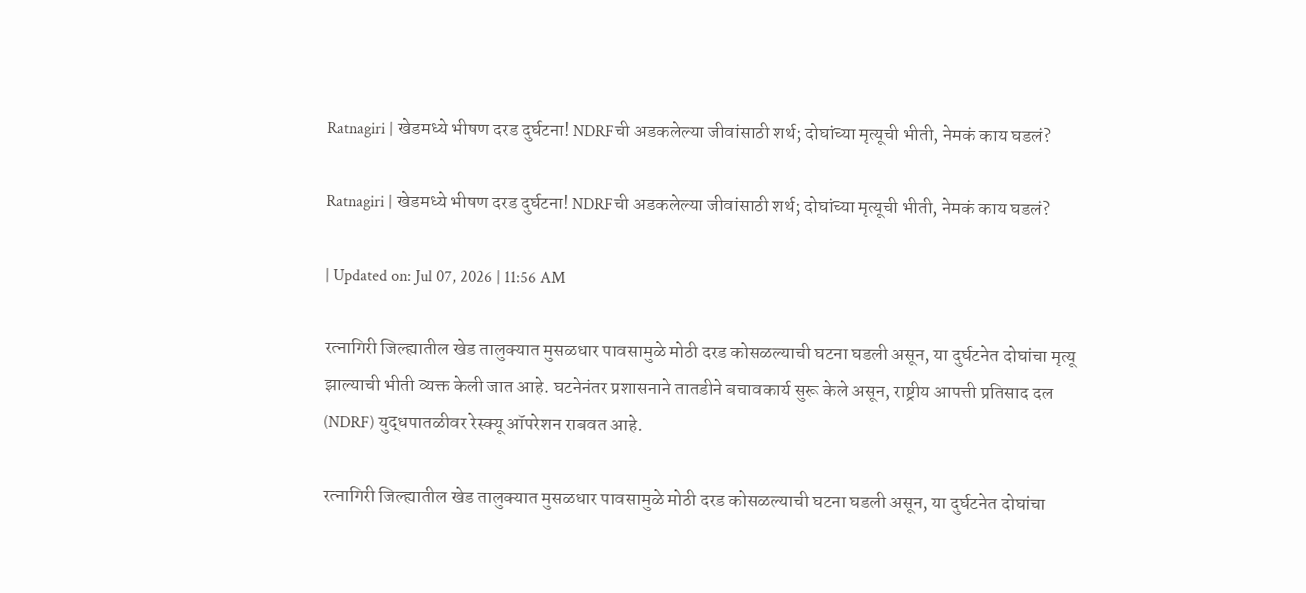Ratnagiri | खेडमध्ये भीषण दरड दुर्घटना! NDRFची अडकलेल्या जीवांसाठी शर्थ; दोघांच्या मृत्यूची भीती, नेमकं काय घडलं?

Ratnagiri | खेडमध्ये भीषण दरड दुर्घटना! NDRFची अडकलेल्या जीवांसाठी शर्थ; दोघांच्या मृत्यूची भीती, नेमकं काय घडलं?

| Updated on: Jul 07, 2026 | 11:56 AM

रत्नागिरी जिल्ह्यातील खेड तालुक्यात मुसळधार पावसामुळे मोठी दरड कोसळल्याची घटना घडली असून, या दुर्घटनेत दोघांचा मृत्यू झाल्याची भीती व्यक्त केली जात आहे. घटनेनंतर प्रशासनाने तातडीने बचावकार्य सुरू केले असून, राष्ट्रीय आपत्ती प्रतिसाद दल (NDRF) युद्धपातळीवर रेस्क्यू ऑपरेशन राबवत आहे.

रत्नागिरी जिल्ह्यातील खेड तालुक्यात मुसळधार पावसामुळे मोठी दरड कोसळल्याची घटना घडली असून, या दुर्घटनेत दोघांचा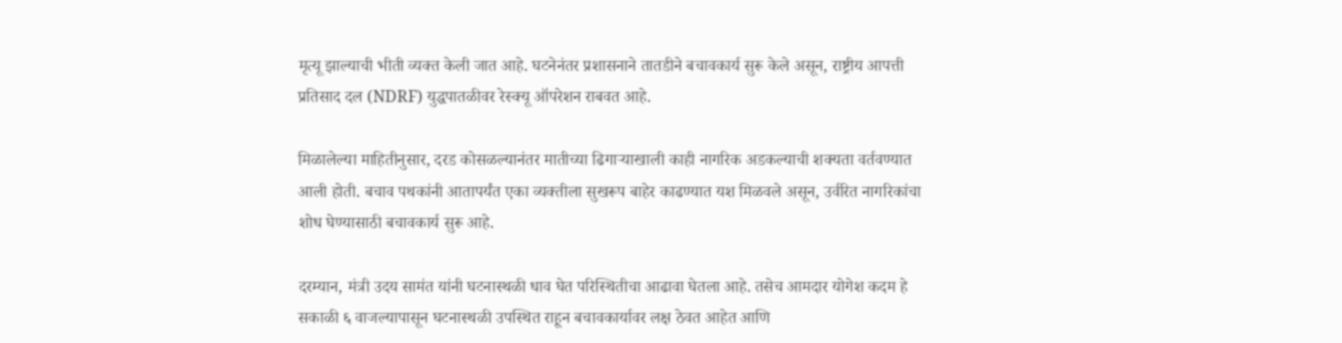मृत्यू झाल्याची भीती व्यक्त केली जात आहे. घटनेनंतर प्रशासनाने तातडीने बचावकार्य सुरू केले असून, राष्ट्रीय आपत्ती प्रतिसाद दल (NDRF) युद्धपातळीवर रेस्क्यू ऑपरेशन राबवत आहे.

मिळालेल्या माहितीनुसार, दरड कोसळल्यानंतर मातीच्या ढिगाऱ्याखाली काही नागरिक अडकल्याची शक्यता वर्तवण्यात आली होती. बचाव पथकांनी आतापर्यंत एका व्यक्तीला सुखरूप बाहेर काढण्यात यश मिळवले असून, उर्वरित नागरिकांचा शोध घेण्यासाठी बचावकार्य सुरू आहे.

दरम्यान, मंत्री उदय सामंत यांनी घटनास्थळी धाव घेत परिस्थितीचा आढावा घेतला आहे. तसेच आमदार योगेश कदम हे सकाळी ६ वाजल्यापासून घटनास्थळी उपस्थित राहून बचावकार्यावर लक्ष ठेवत आहेत आणि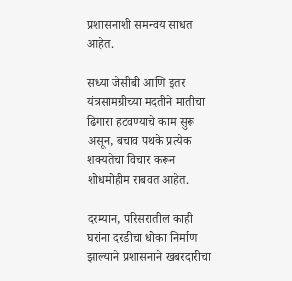प्रशासनाशी समन्वय साधत आहेत.

सध्या जेसीबी आणि इतर यंत्रसामग्रीच्या मदतीने मातीचा ढिगारा हटवण्याचे काम सुरू असून, बचाव पथके प्रत्येक शक्यतेचा विचार करून शोधमोहीम राबवत आहेत.

दरम्यान, परिसरातील काही घरांना दरडीचा धोका निर्माण झाल्याने प्रशासनाने खबरदारीचा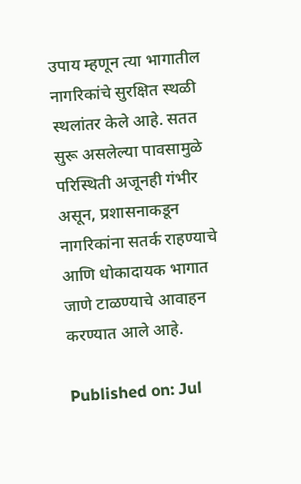उपाय म्हणून त्या भागातील नागरिकांचे सुरक्षित स्थळी स्थलांतर केले आहे. सतत सुरू असलेल्या पावसामुळे परिस्थिती अजूनही गंभीर असून, प्रशासनाकडून नागरिकांना सतर्क राहण्याचे आणि धोकादायक भागात जाणे टाळण्याचे आवाहन करण्यात आले आहे.

Published on: Jul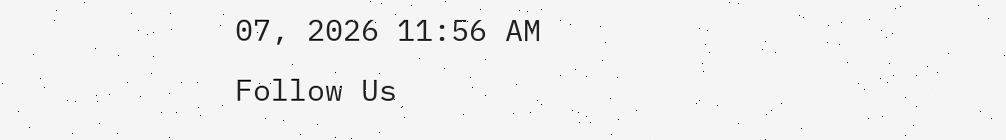07, 2026 11:56 AM
Follow Us